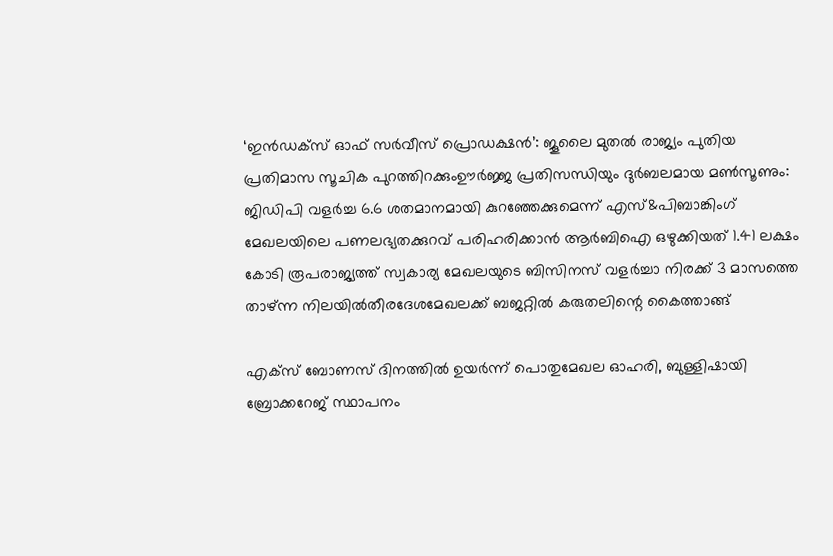‘ഇൻഡക്സ് ഓഫ് സർവീസ് പ്രൊഡക്ഷൻ’: ജൂലൈ മുതൽ രാജ്യം പുതിയ പ്രതിമാസ സൂചിക പുറത്തിറക്കുംഊർജ്ജ പ്രതിസന്ധിയും ദുർബലമായ മൺസൂണും: ജിഡിപി വളർച്ച 6.6 ശതമാനമായി കുറഞ്ഞേക്കുമെന്ന് എസ്&പിബാങ്കിംഗ് മേഖലയിലെ പണലഭ്യതക്കുറവ് പരിഹരിക്കാൻ ആർബിഐ ഒഴുക്കിയത് 1.41 ലക്ഷം കോടി രൂപരാജ്യത്ത് സ്വകാര്യ മേഖലയുടെ ബിസിനസ് വളർച്ചാ നിരക്ക് 3 മാസത്തെ താഴ്ന്ന നിലയിൽതീരദേശമേഖലക്ക് ബജറ്റിൽ കരുതലിന്റെ കൈത്താങ്ങ്

എക്‌സ് ബോണസ് ദിനത്തില്‍ ഉയര്‍ന്ന് പൊതുമേഖല ഓഹരി, ബുള്ളിഷായി ബ്രോക്കറേജ് സ്ഥാപനം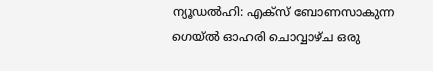ന്യൂഡല്‍ഹി: എക്‌സ് ബോണസാകുന്ന ഗെയ്ല്‍ ഓഹരി ചൊവ്വാഴ്ച ഒരു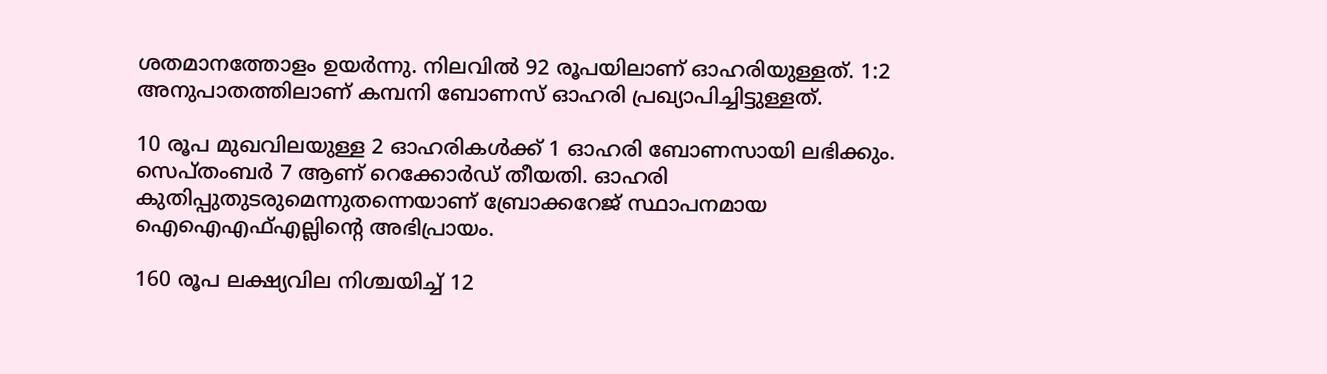ശതമാനത്തോളം ഉയര്‍ന്നു. നിലവില്‍ 92 രൂപയിലാണ് ഓഹരിയുള്ളത്. 1:2 അനുപാതത്തിലാണ് കമ്പനി ബോണസ് ഓഹരി പ്രഖ്യാപിച്ചിട്ടുള്ളത്.

10 രൂപ മുഖവിലയുള്ള 2 ഓഹരികള്‍ക്ക് 1 ഓഹരി ബോണസായി ലഭിക്കും. സെപ്തംബര്‍ 7 ആണ് റെക്കോര്‍ഡ് തീയതി. ഓഹരി കുതിപ്പുതുടരുമെന്നുതന്നെയാണ് ബ്രോക്കറേജ് സ്ഥാപനമായ ഐഐഎഫ്എല്ലിന്റെ അഭിപ്രായം.

160 രൂപ ലക്ഷ്യവില നിശ്ചയിച്ച് 12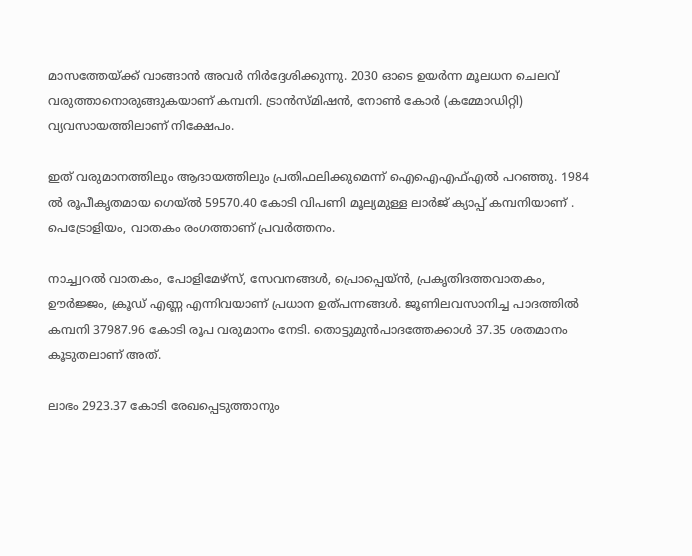മാസത്തേയ്ക്ക് വാങ്ങാന്‍ അവര്‍ നിര്‍ദ്ദേശിക്കുന്നു. 2030 ഓടെ ഉയര്‍ന്ന മൂലധന ചെലവ് വരുത്താനൊരുങ്ങുകയാണ് കമ്പനി. ട്രാന്‍സ്മിഷന്‍, നോണ്‍ കോര്‍ (കമ്മോഡിറ്റി) വ്യവസായത്തിലാണ് നിക്ഷേപം.

ഇത് വരുമാനത്തിലും ആദായത്തിലും പ്രതിഫലിക്കുമെന്ന് ഐഐഎഫ്എല്‍ പറഞ്ഞു. 1984 ല്‍ രൂപീകൃതമായ ഗെയ്ല്‍ 59570.40 കോടി വിപണി മൂല്യമുള്ള ലാര്‍ജ് ക്യാപ്പ് കമ്പനിയാണ് . പെട്രോളിയം, വാതകം രംഗത്താണ് പ്രവര്‍ത്തനം.

നാച്ച്വറല്‍ വാതകം, പോളിമേഴ്‌സ്, സേവനങ്ങള്‍, പ്രൊപ്പെയ്ന്‍, പ്രകൃതിദത്തവാതകം, ഊര്‍ജ്ജം, ക്രൂഡ് എണ്ണ എന്നിവയാണ് പ്രധാന ഉത്പന്നങ്ങള്‍. ജൂണിലവസാനിച്ച പാദത്തില്‍ കമ്പനി 37987.96 കോടി രൂപ വരുമാനം നേടി. തൊട്ടുമുന്‍പാദത്തേക്കാള്‍ 37.35 ശതമാനം കൂടുതലാണ് അത്.

ലാഭം 2923.37 കോടി രേഖപ്പെടുത്താനും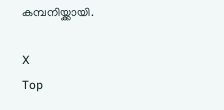കമ്പനിയ്ക്കായി.

X
Top